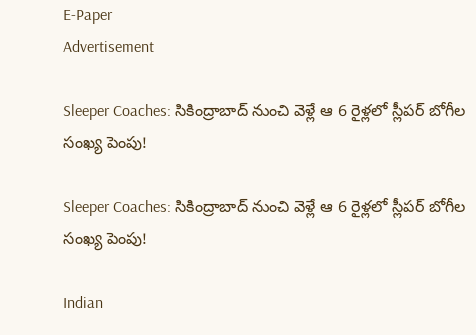E-Paper
Advertisement

Sleeper Coaches: సికింద్రాబాద్ నుంచి వెళ్లే ఆ 6 రైళ్లలో స్లీపర్ బోగీల సంఖ్య పెంపు!

Sleeper Coaches: సికింద్రాబాద్ నుంచి వెళ్లే ఆ 6 రైళ్లలో స్లీపర్ బోగీల సంఖ్య పెంపు!

Indian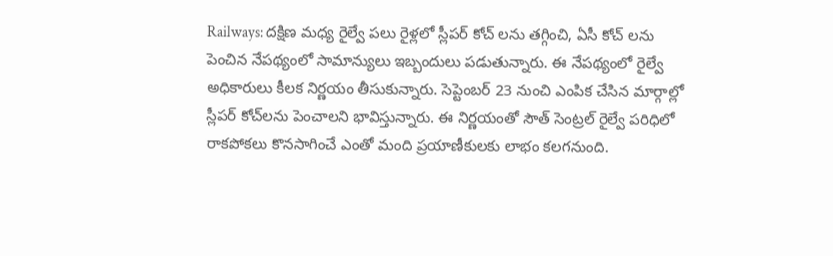Railways: దక్షిణ మధ్య రైల్వే పలు రైళ్లలో స్లీపర్ కోచ్ లను తగ్గించి, ఏసీ కోచ్ లను పెంచిన నేపథ్యంలో సామాన్యులు ఇబ్బందులు పడుతున్నారు. ఈ నేపథ్యంలో రైల్వే అధికారులు కీలక నిర్ణయం తీసుకున్నారు. సెప్టెంబర్ 23 నుంచి ఎంపిక చేసిన మార్గాల్లో స్లీపర్ కోచ్‌లను పెంచాలని భావిస్తున్నారు. ఈ నిర్ణయంతో సౌత్ సెంట్రల్ రైల్వే పరిధిలో రాకపోకలు కొనసాగించే ఎంతో మంది ప్రయాణీకులకు లాభం కలగనుంది.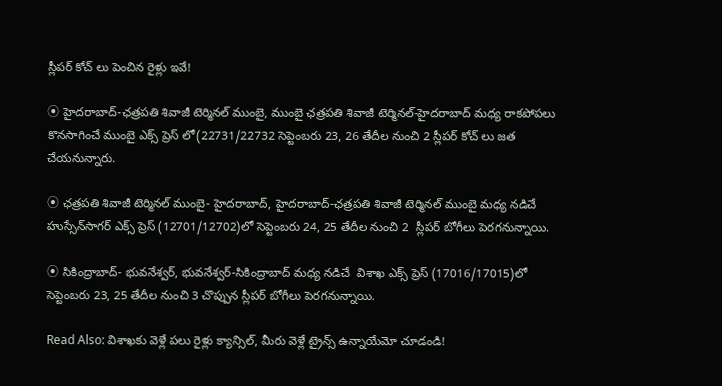స్లీపర్ కోచ్ లు పెంచిన రైళ్లు ఇవే!

⦿ హైదరాబాద్‌-ఛత్రపతి శివాజీ టెర్మినల్‌ ముంబై, ముంబై ఛత్రపతి శివాజీ టెర్మినల్‌-హైదరాబాద్‌ మధ్య రాకపోపలు కొనసాగించే ముంబై ఎక్స్ ప్రెస్ లో(22731/22732 సెప్టెంబరు 23, 26 తేదీల నుంచి 2 స్లీపర్ కోచ్ లు జత చేయనున్నారు.

⦿ ఛత్రపతి శివాజీ టెర్మినల్‌ ముంబై- హైదరాబాద్, హైదరాబాద్‌-ఛత్రపతి శివాజీ టెర్మినల్‌ ముంబై మధ్య నడిచే   హుస్సేన్‌సాగర్‌ ఎక్స్‌ ప్రెస్‌ (12701/12702)లో సెప్టెంబరు 24, 25 తేదీల నుంచి 2  స్లీపర్‌ బోగీలు పెరగనున్నాయి.

⦿ సికింద్రాబాద్‌- భువనేశ్వర్, భువనేశ్వర్‌-సికింద్రాబాద్‌ మధ్య నడిచే  విశాఖ ఎక్స్‌ ప్రెస్‌ (17016/17015)లో సెప్టెంబరు 23, 25 తేదీల నుంచి 3 చొప్పున స్లీపర్‌ బోగీలు పెరగనున్నాయి.

Read Also: విశాఖకు వెళ్లే పలు రైళ్లు క్యాన్సిల్, మీరు వెళ్లే ట్రైన్స్ ఉన్నాయేమో చూడండి!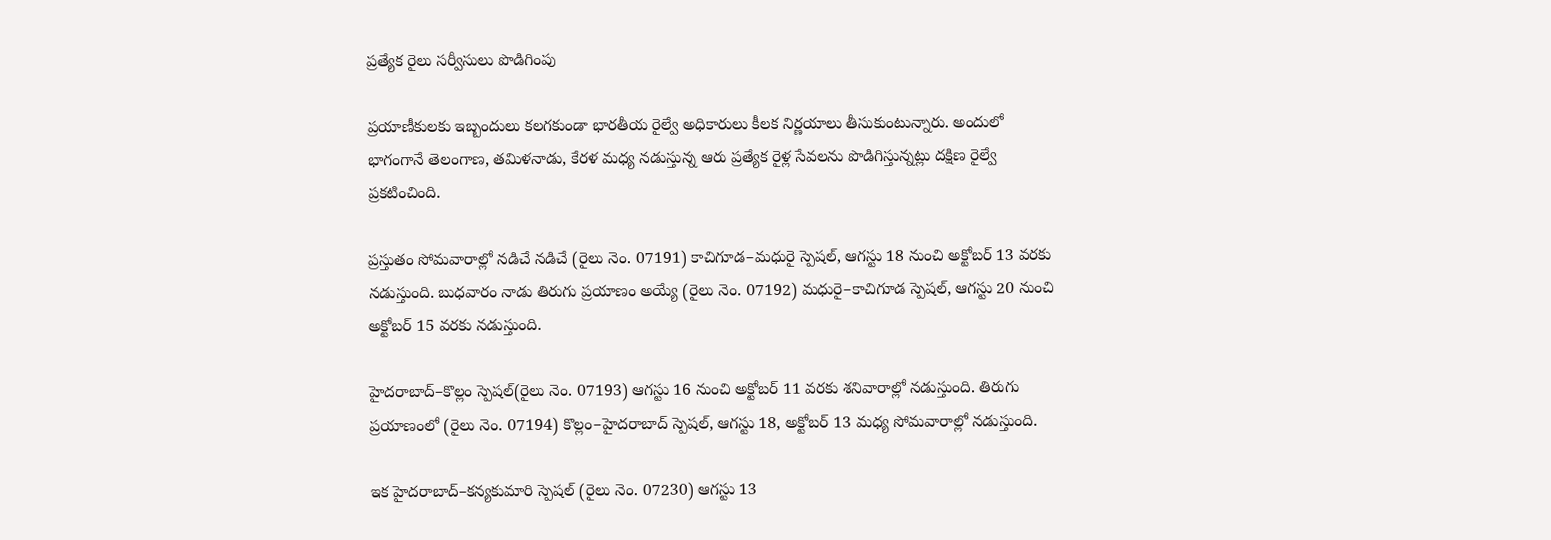ప్రత్యేక రైలు సర్వీసులు పొడిగింపు

ప్రయాణీకులకు ఇబ్బందులు కలగకుండా భారతీయ రైల్వే అధికారులు కీలక నిర్ణయాలు తీసుకుంటున్నారు. అందులో భాగంగానే తెలంగాణ, తమిళనాడు, కేరళ మధ్య నడుస్తున్న ఆరు ప్రత్యేక రైళ్ల సేవలను పొడిగిస్తున్నట్లు దక్షిణ రైల్వే ప్రకటించింది.

ప్రస్తుతం సోమవారాల్లో నడిచే నడిచే (రైలు నెం. 07191) కాచిగూడ–మధురై స్పెషల్, ఆగస్టు 18 నుంచి అక్టోబర్ 13 వరకు నడుస్తుంది. బుధవారం నాడు తిరుగు ప్రయాణం అయ్యే (రైలు నెం. 07192) మధురై–కాచిగూడ స్పెషల్, ఆగస్టు 20 నుంచి అక్టోబర్ 15 వరకు నడుస్తుంది.

హైదరాబాద్–కొల్లం స్పెషల్(రైలు నెం. 07193) ఆగస్టు 16 నుంచి అక్టోబర్ 11 వరకు శనివారాల్లో నడుస్తుంది. తిరుగు ప్రయాణంలో (రైలు నెం. 07194) కొల్లం–హైదరాబాద్ స్పెషల్, ఆగస్టు 18, అక్టోబర్ 13 మధ్య సోమవారాల్లో నడుస్తుంది.

ఇక హైదరాబాద్–కన్యకుమారి స్పెషల్ (రైలు నెం. 07230) ఆగస్టు 13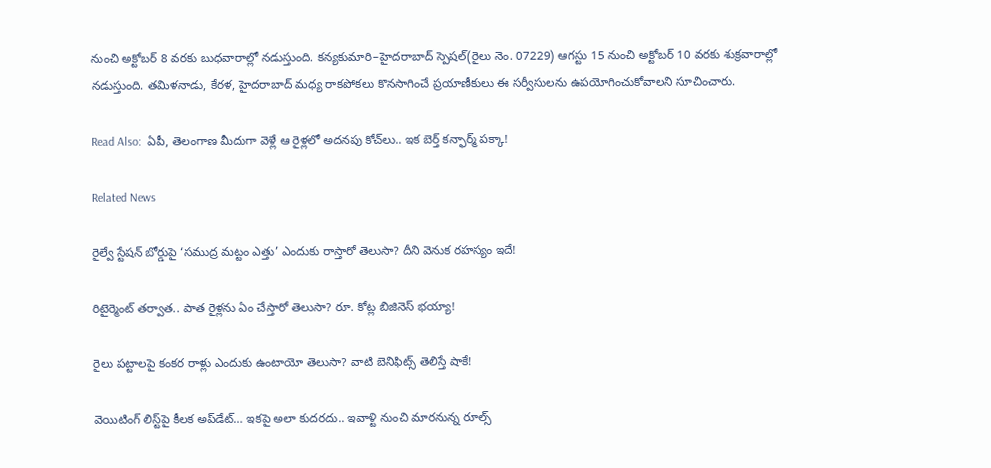నుంచి అక్టోబర్ 8 వరకు బుధవారాల్లో నడుస్తుంది. కన్యకుమారి–హైదరాబాద్ స్పెషల్(రైలు నెం. 07229) ఆగస్టు 15 నుంచి అక్టోబర్ 10 వరకు శుక్రవారాల్లో నడుస్తుంది. తమిళనాడు, కేరళ, హైదరాబాద్ మధ్య రాకపోకలు కొనసాగించే ప్రయాణీకులు ఈ సర్వీసులను ఉపయోగించుకోవాలని సూచించారు.

Read Also:  ఏపీ, తెలంగాణ మీదుగా వెళ్లే ఆ రైళ్లలో అదనపు కోచ్‌లు.. ఇక బెర్త్ కన్ఫార్మ్ పక్కా!

Related News

రైల్వే స్టేషన్ బోర్డుపై ‘సముద్ర మట్టం ఎత్తు’ ఎందుకు రాస్తారో తెలుసా? దీని వెనుక రహస్యం ఇదే!

రిటైర్మెంట్ తర్వాత.. పాత రైళ్లను ఏం చేస్తారో తెలుసా? రూ. కోట్ల బిజినెస్ భయ్యా!

రైలు పట్టాలపై కంకర రాళ్లు ఎందుకు ఉంటాయో తెలుసా? వాటి బెనిఫిట్స్ తెలిస్తే షాకే!

వెయిటింగ్‌ లిస్ట్‌పై కీలక అప్‌డేట్‌… ఇకపై అలా కుదరదు.. ఇవాళ్టి నుంచి మారనున్న రూల్స్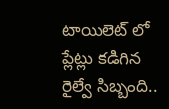టాయిలెట్ లో ప్లేట్లు కడిగిన రైల్వే సిబ్బంది..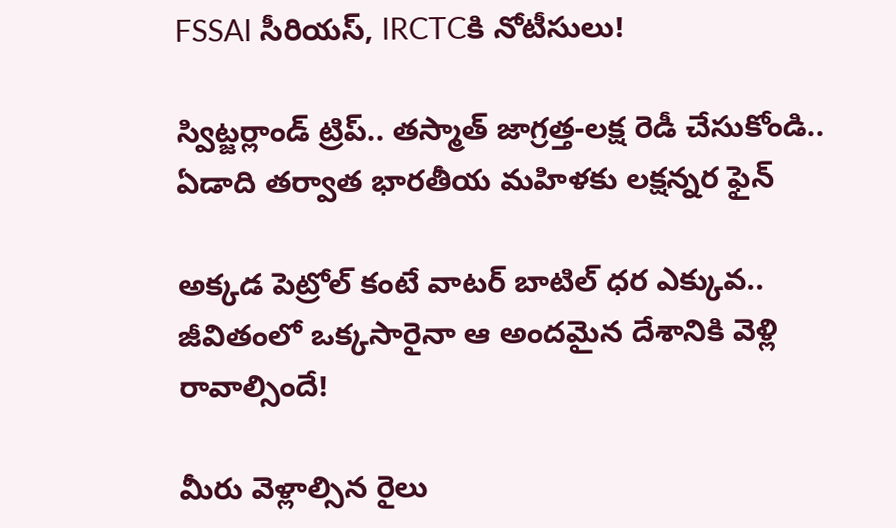FSSAI సీరియస్, IRCTCకి నోటీసులు!

స్విట్జర్లాండ్‌ ట్రిప్.. తస్మాత్ జాగ్రత్త-లక్ష రెడీ చేసుకోండి.. ఏడాది తర్వాత భారతీయ మహిళకు లక్షన్నర ఫైన్

అక్కడ పెట్రోల్ కంటే వాటర్ బాటిల్ ధర ఎక్కువ.. జీవితంలో ఒక్కసారైనా ఆ అందమైన దేశానికి వెళ్లి రావాల్సిందే!

మీరు వెళ్లాల్సిన రైలు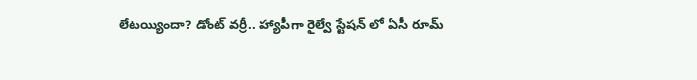లేటయ్యిందా? డోంట్ వర్రీ.. హ్యాపీగా రైల్వే స్టేషన్ లో ఏసీ రూమ్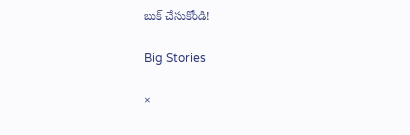బుక్ చేసుకోండి!

Big Stories

×